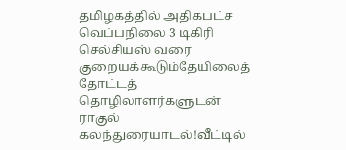தமிழகத்தில் அதிகபட்ச வெப்பநிலை 3 டிகிரி செல்சியஸ் வரை குறையக்கூடும்தேயிலைத் தோட்டத் தொழிலாளர்களுடன் ராகுல் கலந்துரையாடல்!வீட்டில்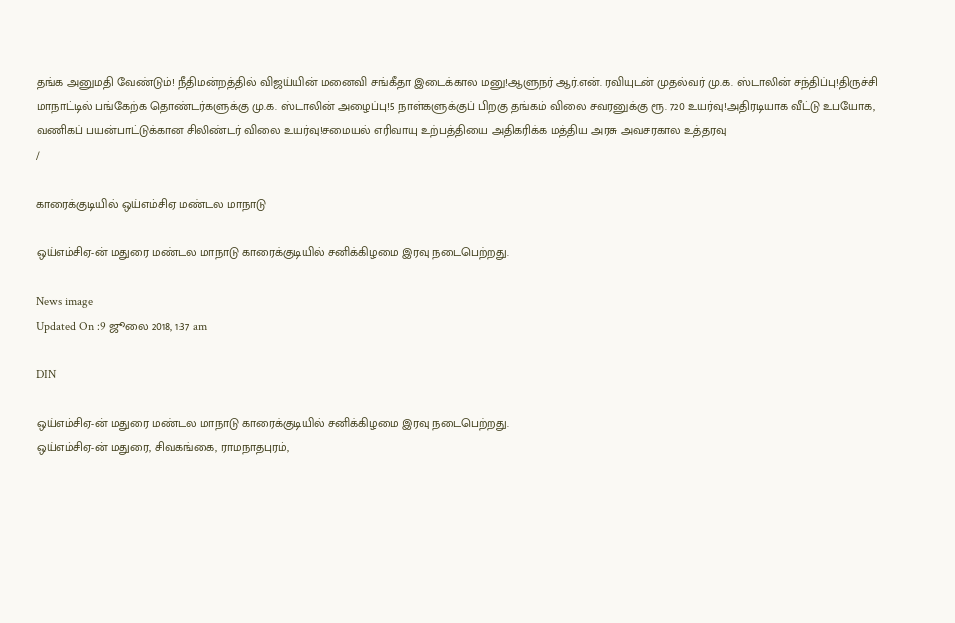தங்க அனுமதி வேண்டும்! நீதிமன்றத்தில் விஜய்யின் மனைவி சங்கீதா இடைக்கால மனு!ஆளுநர் ஆர்.என். ரவியுடன் முதல்வர் மு.க. ஸ்டாலின் சந்திப்பு!திருச்சி மாநாட்டில் பங்கேற்க தொண்டர்களுக்கு மு.க. ஸ்டாலின் அழைப்பு!5 நாள்களுக்குப் பிறகு தங்கம் விலை சவரனுக்கு ரூ. 720 உயர்வு!அதிரடியாக வீட்டு உபயோக, வணிகப் பயன்பாட்டுக்கான சிலிண்டர் விலை உயர்வு!சமையல் எரிவாயு உற்பத்தியை அதிகரிக்க மத்திய அரசு அவசரகால உத்தரவு
/

காரைக்குடியில் ஒய்எம்சிஏ மண்டல மாநாடு

ஒய்எம்சிஏ-ன் மதுரை மண்டல மாநாடு காரைக்குடியில் சனிக்கிழமை இரவு நடைபெற்றது.

News image
Updated On :9 ஜூலை 2018, 1:37 am

DIN

ஒய்எம்சிஏ-ன் மதுரை மண்டல மாநாடு காரைக்குடியில் சனிக்கிழமை இரவு நடைபெற்றது.
ஒய்எம்சிஏ-ன் மதுரை, சிவகங்கை, ராமநாதபுரம்,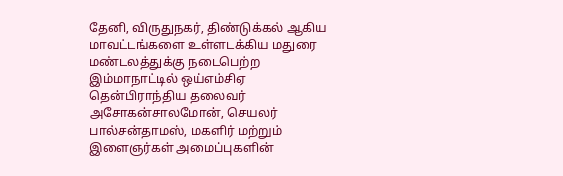தேனி, விருதுநகர், திண்டுக்கல் ஆகிய மாவட்டங்களை உள்ளடக்கிய மதுரை மண்டலத்துக்கு நடைபெற்ற இம்மாநாட்டில் ஒய்எம்சிஏ தென்பிராந்திய தலைவர் அசோகன்சாலமோன், செயலர் பால்சன்தாமஸ், மகளிர் மற்றும் இளைஞர்கள் அமைப்புகளின்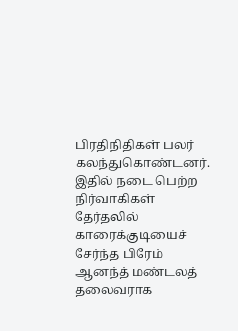பிரதிநிதிகள் பலர் கலந்துகொண்டனர். இதில் நடை பெற்ற நிர்வாகிகள் தேர்தலில் காரைக்குடியைச் சேர்ந்த பிரேம் ஆனந்த் மண்டலத் தலைவராக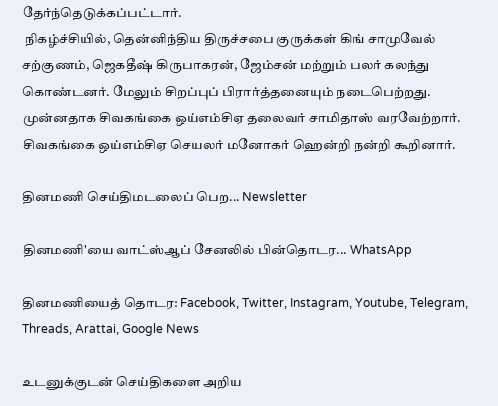தேர்ந்தெடுக்கப்பட்டார்.
 நிகழ்ச்சியில், தென்னிந்திய திருச்சபை குருக்கள் கிங் சாமுவேல் சற்குணம், ஜெகதீஷ் கிருபாகரன், ஜேம்சன் மற்றும் பலர் கலந்து கொண்டனர். மேலும் சிறப்புப் பிரார்த்தனையும் நடைபெற்றது. முன்னதாக சிவகங்கை ஒய்எம்சிஏ தலைவர் சாமிதாஸ் வரவேற்றார். சிவகங்கை ஒய்எம்சிஏ செயலர் மனோகர் ஹென்றி நன்றி கூறினார்.

தினமணி செய்திமடலைப் பெற... Newsletter

தினமணி'யை வாட்ஸ்ஆப் சேனலில் பின்தொடர... WhatsApp

தினமணியைத் தொடர: Facebook, Twitter, Instagram, Youtube, Telegram, Threads, Arattai, Google News

உடனுக்குடன் செய்திகளை அறிய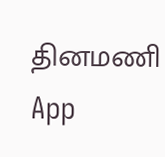தினமணி App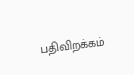பதிவிறக்கம்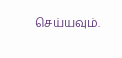செய்யவும்.